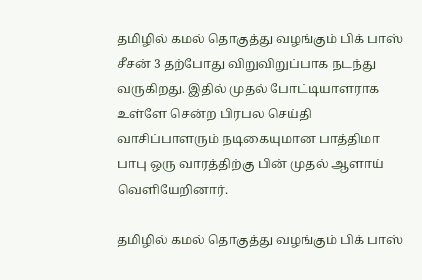தமிழில் கமல் தொகுத்து வழங்கும் பிக் பாஸ் சீசன் 3 தற்போது விறுவிறுப்பாக நடந்து வருகிறது. இதில் முதல் போட்டியாளராக உள்ளே சென்ற பிரபல செய்தி வாசிப்பாளரும் நடிகையுமான பாத்திமா பாபு ஒரு வாரத்திற்கு பின் முதல் ஆளாய் வெளியேறினார்.

தமிழில் கமல் தொகுத்து வழங்கும் பிக் பாஸ்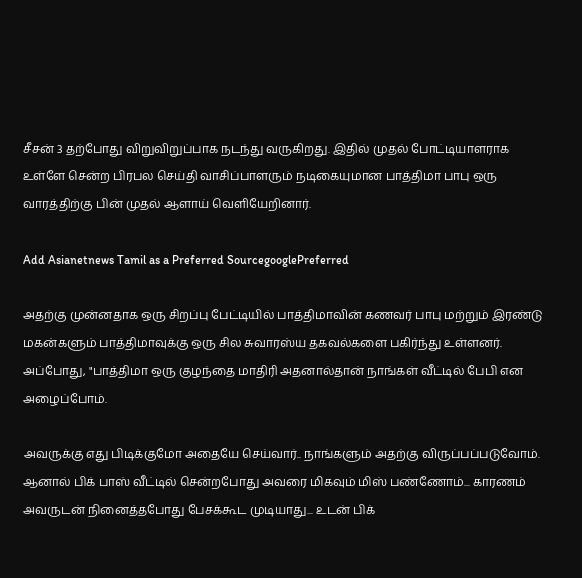சீசன் 3 தற்போது விறுவிறுப்பாக நடந்து வருகிறது. இதில் முதல் போட்டியாளராக உள்ளே சென்ற பிரபல செய்தி வாசிப்பாளரும் நடிகையுமான பாத்திமா பாபு ஒரு வாரத்திற்கு பின் முதல் ஆளாய் வெளியேறினார்.

Add Asianetnews Tamil as a Preferred SourcegooglePreferred

அதற்கு முன்னதாக ஒரு சிறப்பு பேட்டியில் பாத்திமாவின் கணவர் பாபு மற்றும் இரண்டு மகன்களும் பாத்திமாவுக்கு ஒரு சில சுவாரஸ்ய தகவல்களை பகிர்ந்து உள்ளனர். அப்போது, "பாத்திமா ஒரு குழந்தை மாதிரி அதனால்தான் நாங்கள் வீட்டில் பேபி என அழைப்போம்.

அவருக்கு எது பிடிக்குமோ அதையே செய்வார்.. நாங்களும் அதற்கு விருப்பப்படுவோம். ஆனால் பிக் பாஸ் வீட்டில் சென்றபோது அவரை மிகவும் மிஸ் பண்ணோம்... காரணம் அவருடன் நினைத்தபோது பேசக்கூட முடியாது... உடன் பிக்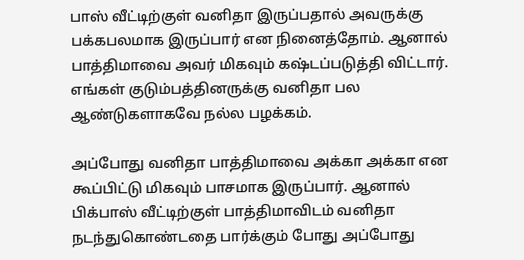பாஸ் வீட்டிற்குள் வனிதா இருப்பதால் அவருக்கு பக்கபலமாக இருப்பார் என நினைத்தோம். ஆனால் பாத்திமாவை அவர் மிகவும் கஷ்டப்படுத்தி விட்டார். எங்கள் குடும்பத்தினருக்கு வனிதா பல ஆண்டுகளாகவே நல்ல பழக்கம்.

அப்போது வனிதா பாத்திமாவை அக்கா அக்கா என கூப்பிட்டு மிகவும் பாசமாக இருப்பார். ஆனால் பிக்பாஸ் வீட்டிற்குள் பாத்திமாவிடம் வனிதா நடந்துகொண்டதை பார்க்கும் போது அப்போது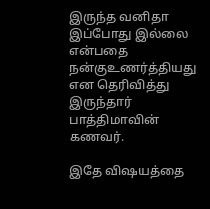இருந்த வனிதா இப்போது இல்லை என்பதை நன்குஉணர்த்தியது என தெரிவித்து இருந்தார் பாத்திமாவின் கணவர்.

இதே விஷயத்தை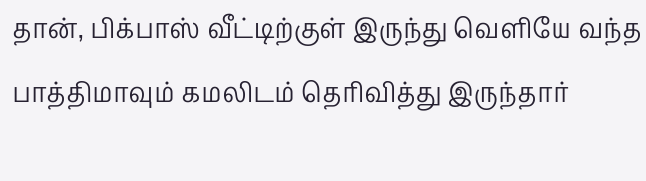தான், பிக்பாஸ் வீட்டிற்குள் இருந்து வெளியே வந்த பாத்திமாவும் கமலிடம் தெரிவித்து இருந்தார்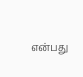என்பது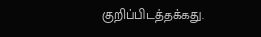குறிப்பிடத்தக்கது.